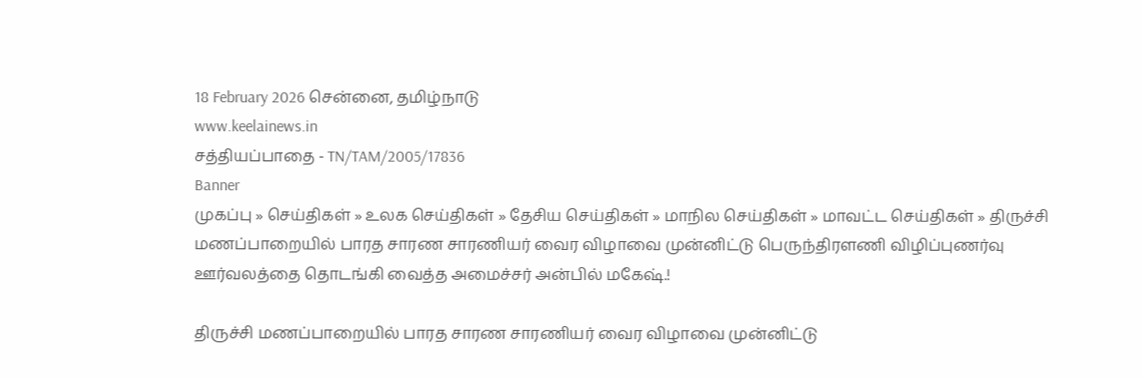18 February 2026 சென்னை, தமிழ்நாடு
www.keelainews.in
சத்தியப்பாதை - TN/TAM/2005/17836
Banner
முகப்பு » செய்திகள் » உலக செய்திகள் » தேசிய செய்திகள் » மாநில செய்திகள் » மாவட்ட செய்திகள் » திருச்சி மணப்பாறையில் பாரத சாரண சாரணியர் வைர விழாவை முன்னிட்டு பெருந்திரளணி விழிப்புணர்வு ஊர்வலத்தை தொடங்கி வைத்த அமைச்சர் அன்பில் மகேஷ்.!

திருச்சி மணப்பாறையில் பாரத சாரண சாரணியர் வைர விழாவை முன்னிட்டு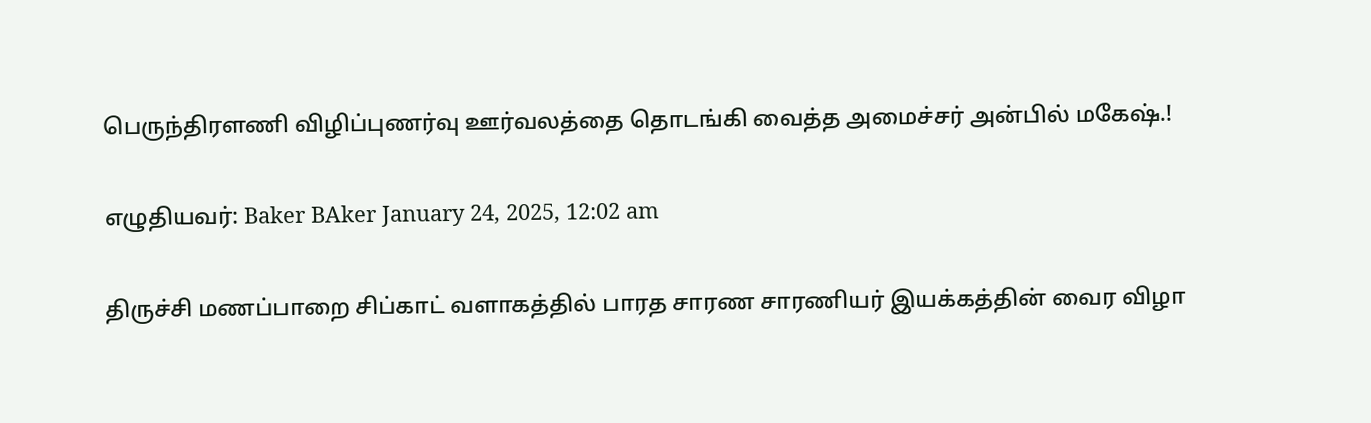பெருந்திரளணி விழிப்புணர்வு ஊர்வலத்தை தொடங்கி வைத்த அமைச்சர் அன்பில் மகேஷ்.!

எழுதியவர்: Baker BAker January 24, 2025, 12:02 am

திருச்சி மணப்பாறை சிப்காட் வளாகத்தில் பாரத சாரண சாரணியர் இயக்கத்தின் வைர விழா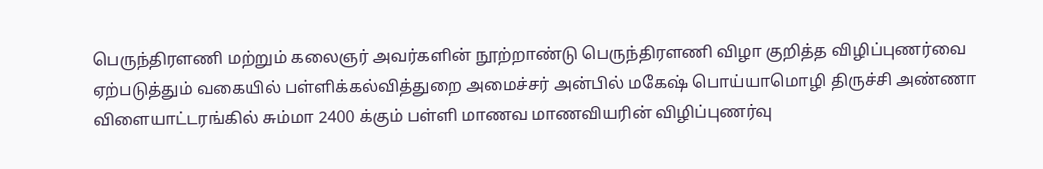பெருந்திரளணி மற்றும் கலைஞர் அவர்களின் நூற்றாண்டு பெருந்திரளணி விழா குறித்த விழிப்புணர்வை ஏற்படுத்தும் வகையில் பள்ளிக்கல்வித்துறை அமைச்சர் அன்பில் மகேஷ் பொய்யாமொழி திருச்சி அண்ணா விளையாட்டரங்கில் சும்மா 2400 க்கும் பள்ளி மாணவ மாணவியரின் விழிப்புணர்வு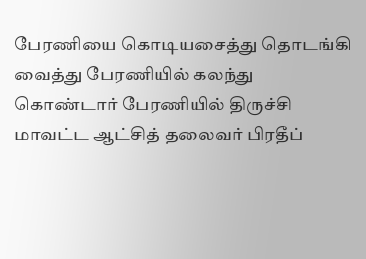பேரணியை கொடியசைத்து தொடங்கி வைத்து பேரணியில் கலந்து கொண்டார் பேரணியில் திருச்சி மாவட்ட ஆட்சித் தலைவர் பிரதீப்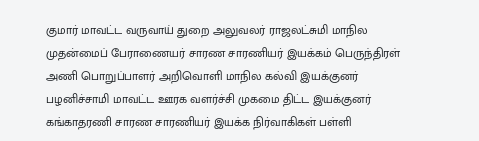குமார் மாவட்ட வருவாய் துறை அலுவலர் ராஜலட்சுமி மாநில முதன்மைப் பேராணையர் சாரண சாரணியர் இயக்கம் பெருந்திரள் அணி பொறுப்பாளர் அறிவொளி மாநில கல்வி இயக்குனர் பழனிச்சாமி மாவட்ட ஊரக வளர்ச்சி முகமை திட்ட இயக்குனர் கங்காதரணி சாரண சாரணியர் இயக்க நிர்வாகிகள் பள்ளி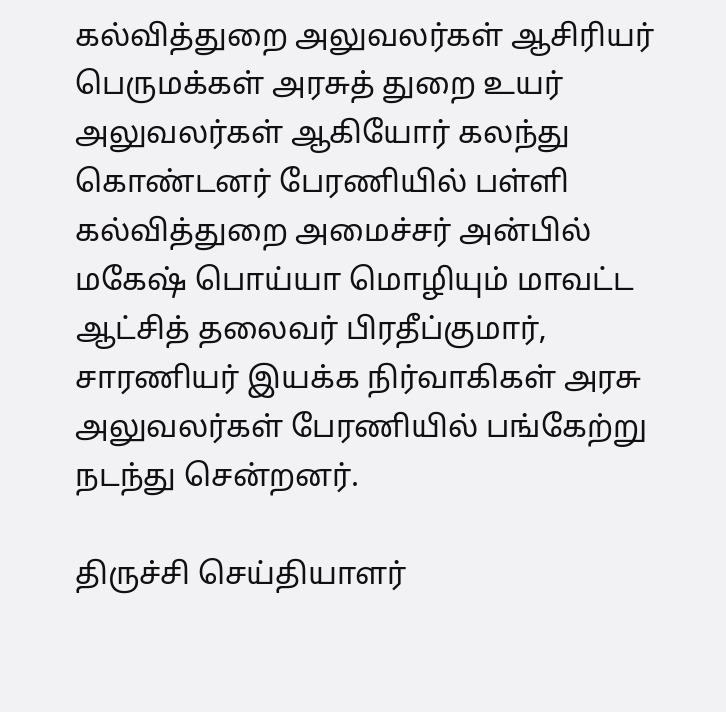கல்வித்துறை அலுவலர்கள் ஆசிரியர் பெருமக்கள் அரசுத் துறை உயர் அலுவலர்கள் ஆகியோர் கலந்து கொண்டனர் பேரணியில் பள்ளி கல்வித்துறை அமைச்சர் அன்பில் மகேஷ் பொய்யா மொழியும் மாவட்ட ஆட்சித் தலைவர் பிரதீப்குமார், சாரணியர் இயக்க நிர்வாகிகள் அரசு அலுவலர்கள் பேரணியில் பங்கேற்று நடந்து சென்றனர்.

திருச்சி செய்தியாளர்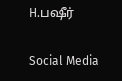H.பஷீர்

Social Media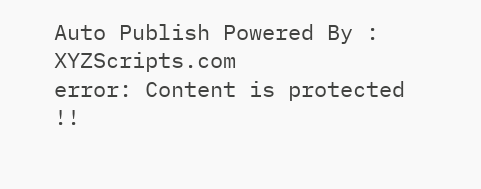Auto Publish Powered By : XYZScripts.com
error: Content is protected !!